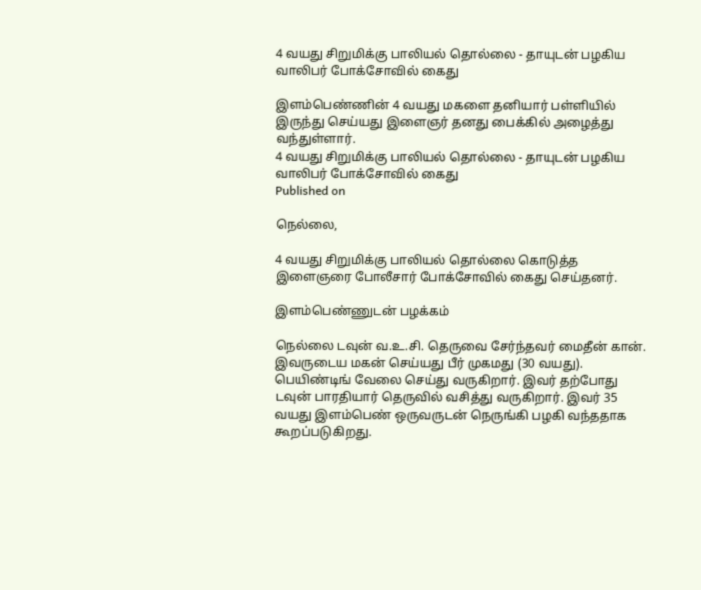4 வயது சிறுமிக்கு பாலியல் தொல்லை - தாயுடன் பழகிய வாலிபர் போக்சோவில் கைது

இளம்பெண்ணின் 4 வயது மகளை தனியார் பள்ளியில் இருந்து செய்யது இளைஞர் தனது பைக்கில் அழைத்து வந்துள்ளார்.
4 வயது சிறுமிக்கு பாலியல் தொல்லை - தாயுடன் பழகிய வாலிபர் போக்சோவில் கைது
Published on

நெல்லை,

4 வயது சிறுமிக்கு பாலியல் தொல்லை கொடுத்த இளைஞரை போலீசார் போக்சோவில் கைது செய்தனர்.

இளம்பெண்ணுடன் பழக்கம்

நெல்லை டவுன் வ.உ.சி. தெருவை சேர்ந்தவர் மைதீன் கான். இவருடைய மகன் செய்யது பீர் முகமது (30 வயது). பெயிண்டிங் வேலை செய்து வருகிறார். இவர் தற்போது டவுன் பாரதியார் தெருவில் வசித்து வருகிறார். இவர் 35 வயது இளம்பெண் ஒருவருடன் நெருங்கி பழகி வந்ததாக கூறப்படுகிறது.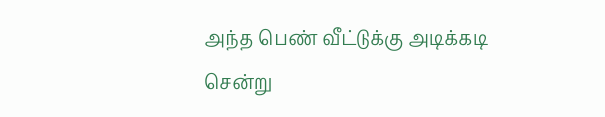அந்த பெண் வீட்டுக்கு அடிக்கடி சென்று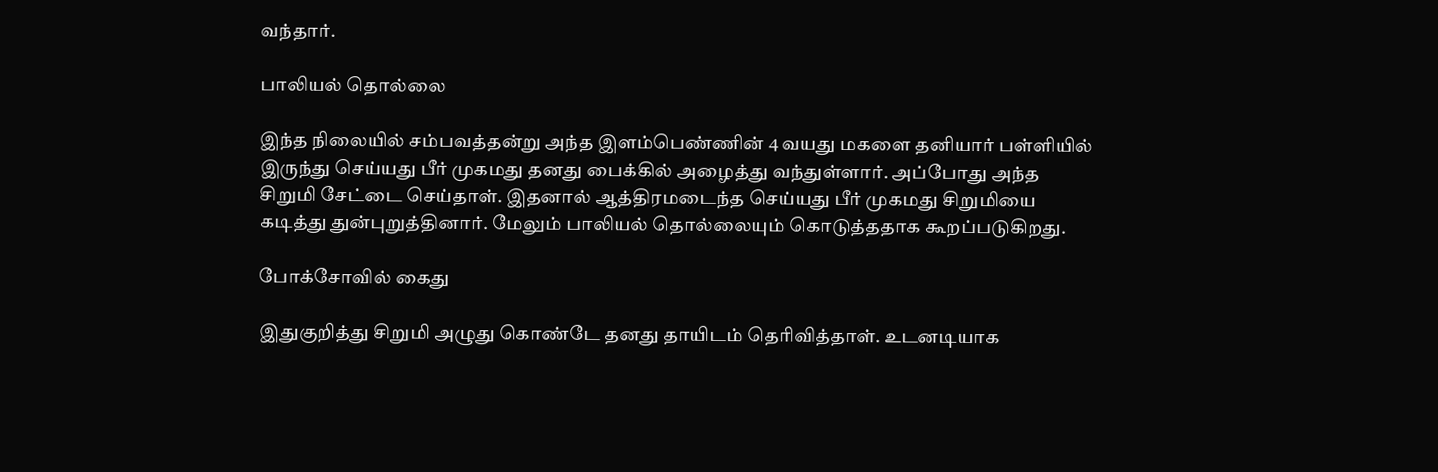வந்தார்.

பாலியல் தொல்லை

இந்த நிலையில் சம்பவத்தன்று அந்த இளம்பெண்ணின் 4 வயது மகளை தனியார் பள்ளியில் இருந்து செய்யது பீர் முகமது தனது பைக்கில் அழைத்து வந்துள்ளார். அப்போது அந்த சிறுமி சேட்டை செய்தாள். இதனால் ஆத்திரமடைந்த செய்யது பீர் முகமது சிறுமியை கடித்து துன்புறுத்தினார். மேலும் பாலியல் தொல்லையும் கொடுத்ததாக கூறப்படுகிறது.

போக்சோவில் கைது

இதுகுறித்து சிறுமி அழுது கொண்டே தனது தாயிடம் தெரிவித்தாள். உடனடியாக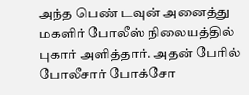அந்த பெண் டவுன் அனைத்து மகளிர் போலீஸ் நிலையத்தில் புகார் அளித்தார். அதன் பேரில் போலீசார் போக்சோ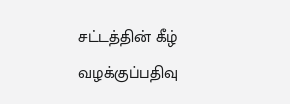சட்டத்தின் கீழ் வழக்குப்பதிவு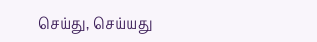செய்து, செய்யது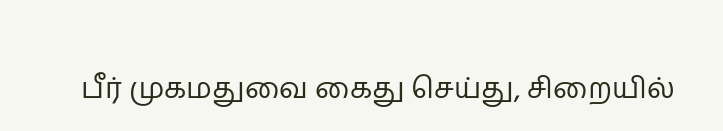பீர் முகமதுவை கைது செய்து, சிறையில்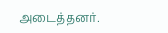அடைத்தனர்.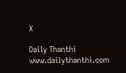X

Daily Thanthi
www.dailythanthi.com